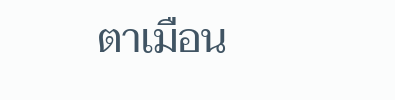ตาเมือน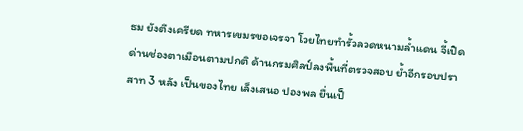ธม ยังตึงเครียด ทหารเขมรขอเจรจา โวยไทยทำรั้วลวดหนามล้ำแดน จี้เปิดด่านช่องตาเมือนตามปกติ ด้านกรมศิลป์ลงพื้นที่ตรวจสอบ ย้ำอีกรอบปราสาท 3 หลัง เป็นของไทย เล็งเสนอ ปองพล ยื่นเป็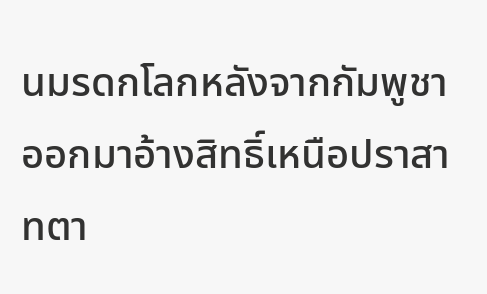นมรดกโลกหลังจากกัมพูชาออกมาอ้างสิทธิ์เหนือปราสาทตา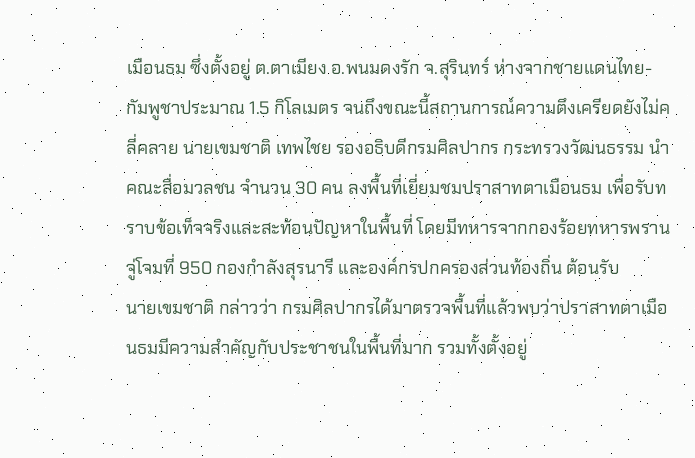เมือนธม ซึ่งตั้งอยู่ ต.ตาเมียง อ.พนมดงรัก จ.สุรินทร์ ห่างจากชายแดนไทย-กัมพูชาประมาณ 1.5 กิโลเมตร จนถึงขณะนี้สถานการณ์ความตึงเครียดยังไม่คลี่คลาย นายเขมชาติ เทพไชย รองอธิบดีกรมศิลปากร กระทรวงวัฒนธรรม นำคณะสื่อมวลชน จำนวน 30 คน ลงพื้นที่เยี่ยมชมปราสาทตาเมือนธม เพื่อรับทราบข้อเท็จจริงและสะท้อนปัญหาในพื้นที่ โดยมีทหารจากกองร้อยทหารพรานจู่โจมที่ 950 กองกำลังสุรนารี และองค์กรปกครองส่วนท้องถิ่น ต้อนรับ
นายเขมชาติ กล่าวว่า กรมศิลปากรได้มาตรวจพื้นที่แล้วพบว่าปราสาทตาเมือนธมมีความสำคัญกับประชาชนในพื้นที่มาก รวมทั้งตั้งอยู่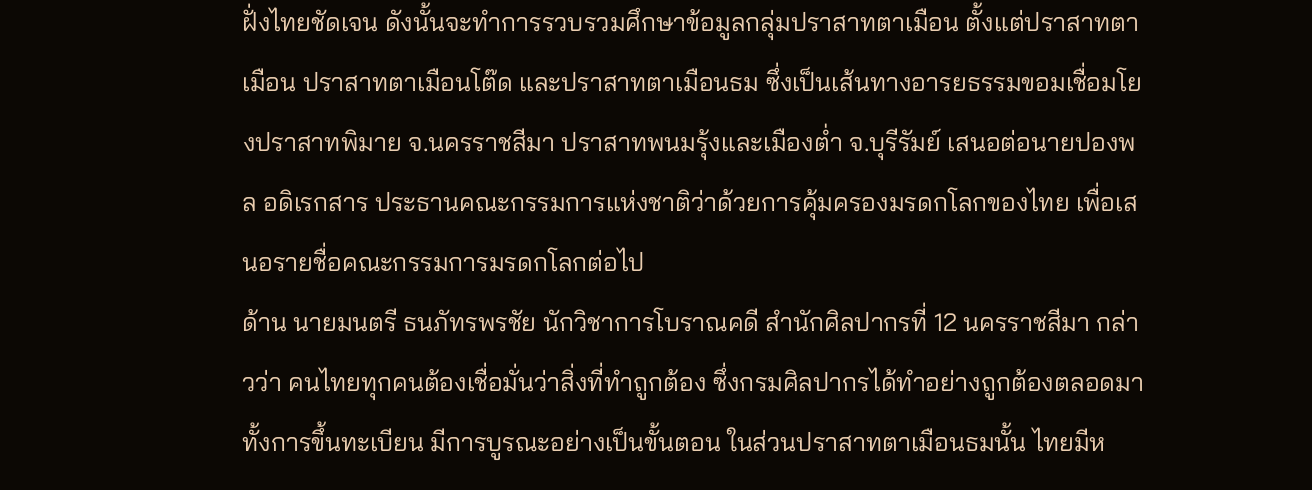ฝั่งไทยชัดเจน ดังนั้นจะทำการรวบรวมศึกษาข้อมูลกลุ่มปราสาทตาเมือน ตั้งแต่ปราสาทตาเมือน ปราสาทตาเมือนโต๊ด และปราสาทตาเมือนธม ซึ่งเป็นเส้นทางอารยธรรมขอมเชื่อมโยงปราสาทพิมาย จ.นครราชสีมา ปราสาทพนมรุ้งและเมืองต่ำ จ.บุรีรัมย์ เสนอต่อนายปองพล อดิเรกสาร ประธานคณะกรรมการแห่งชาติว่าด้วยการคุ้มครองมรดกโลกของไทย เพื่อเสนอรายชื่อคณะกรรมการมรดกโลกต่อไป
ด้าน นายมนตรี ธนภัทรพรชัย นักวิชาการโบราณคดี สำนักศิลปากรที่ 12 นครราชสีมา กล่าวว่า คนไทยทุกคนต้องเชื่อมั่นว่าสิ่งที่ทำถูกต้อง ซึ่งกรมศิลปากรได้ทำอย่างถูกต้องตลอดมา ทั้งการขึ้นทะเบียน มีการบูรณะอย่างเป็นขั้นตอน ในส่วนปราสาทตาเมือนธมนั้น ไทยมีห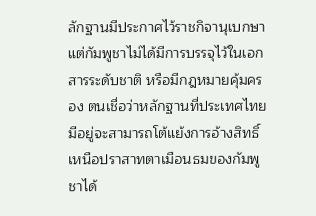ลักฐานมีประกาศไว้ราชกิจานุเบกษา แต่กัมพูชาไม่ได้มีการบรรจุไว้ในเอกสารระดับชาติ หรือมีกฎหมายคุ้มครอง ตนเชื่อว่าหลักฐานที่ประเทศไทยมีอยู่จะสามารถโต้แย้งการอ้างสิทธิ์เหนือปราสาทตาเมือนธมของกัมพูชาได้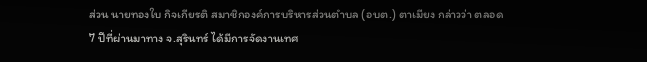ส่วน นายทองใบ กิจเกียรติ สมาชิกองค์การบริหารส่วนตำบล (อบต.) ตาเมียง กล่าวว่า ตลอด 7 ปีที่ผ่านมาทาง จ.สุรินทร์ ได้มีการจัดงานเทศ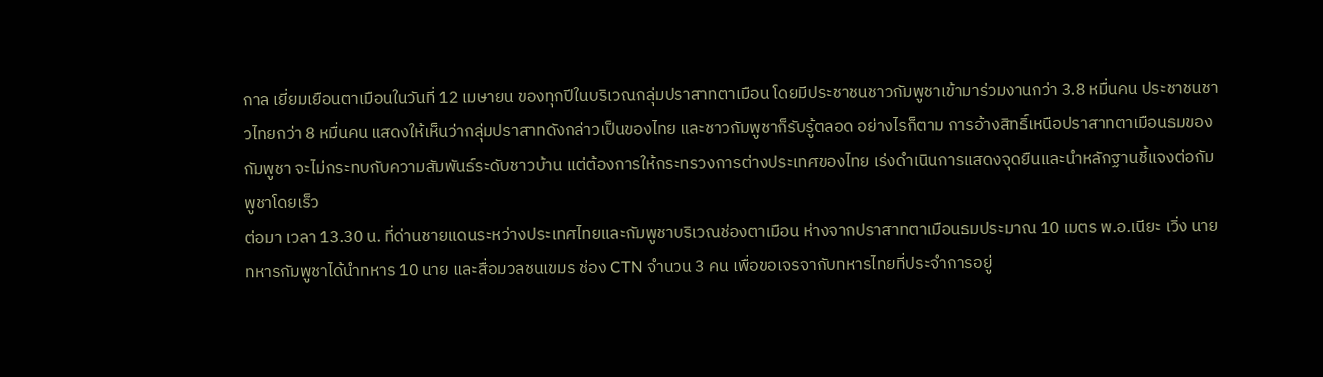กาล เยี่ยมเยือนตาเมือนในวันที่ 12 เมษายน ของทุกปีในบริเวณกลุ่มปราสาทตาเมือน โดยมีประชาชนชาวกัมพูชาเข้ามาร่วมงานกว่า 3.8 หมื่นคน ประชาชนชาวไทยกว่า 8 หมื่นคน แสดงให้เห็นว่ากลุ่มปราสาทดังกล่าวเป็นของไทย และชาวกัมพูชาก็รับรู้ตลอด อย่างไรก็ตาม การอ้างสิทธิ์เหนือปราสาทตาเมือนธมของกัมพูชา จะไม่กระทบกับความสัมพันธ์ระดับชาวบ้าน แต่ต้องการให้กระทรวงการต่างประเทศของไทย เร่งดำเนินการแสดงจุดยืนและนำหลักฐานชี้แจงต่อกัมพูชาโดยเร็ว
ต่อมา เวลา 13.30 น. ที่ด่านชายแดนระหว่างประเทศไทยและกัมพูชาบริเวณช่องตาเมือน ห่างจากปราสาทตาเมือนธมประมาณ 10 เมตร พ.อ.เนียะ เวิ่ง นายทหารกัมพูชาได้นำทหาร 10 นาย และสื่อมวลชนเขมร ช่อง CTN จำนวน 3 คน เพื่อขอเจรจากับทหารไทยที่ประจำการอยู่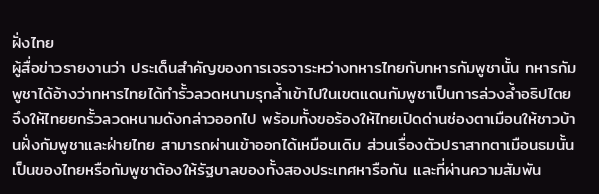ฝั่งไทย
ผู้สื่อข่าวรายงานว่า ประเด็นสำคัญของการเจรจาระหว่างทหารไทยกับทหารกัมพูชานั้น ทหารกัมพูชาได้อ้างว่าทหารไทยได้ทำรั้วลวดหนามรุกล้ำเข้าไปในเขตแดนกัมพูชาเป็นการล่วงล้ำอธิปไตย จึงให้ไทยยกรั้วลวดหนามดังกล่าวออกไป พร้อมทั้งขอร้องให้ไทยเปิดด่านช่องตาเมือนให้ชาวบ้านฝั่งกัมพูชาและฝ่ายไทย สามารถผ่านเข้าออกได้เหมือนเดิม ส่วนเรื่องตัวปราสาทตาเมือนธมนั้น เป็นของไทยหรือกัมพูชาต้องให้รัฐบาลของทั้งสองประเทศหารือกัน และที่ผ่านความสัมพัน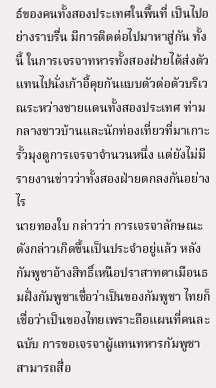ธ์ของคนทั้งสองประเทศในพื้นที่ เป็นไปอย่างราบรื่น มีการติดต่อไปมาหาสู่กัน ทั้งนี้ ในการเจรจาทหารทั้งสองฝ่ายได้ส่งตัวแทนไปนั่งเก้าอี้คุยกันแบบตัวต่อตัวบริเวณระหว่างชายแดนทั้งสองประเทศ ท่ามกลางชาวบ้านและนักท่องเที่ยวที่มาเกาะรั้วมุงดูการเจรจาจำนวนหนึ่ง แต่ยังไม่มีรายงานข่าวว่าทั้งสองฝ่ายตกลงกันอย่างไร
นายทองใบ กล่าวว่า การเจรจาลักษณะดังกล่าวเกิดขึ้นเป็นประจำอยู่แล้ว หลังกัมพูชาอ้างสิทธิ์เหนือปราสาทตาเมือนธมฝั่งกัมพูชาเชื่อว่าเป็นของกัมพูชา ไทยก็เชื่อว่าเป็นของไทยเพราะถือแผนที่คนละฉบับ การขอเจรจาผู้แทนทหารกัมพูชาสามารถสื่อ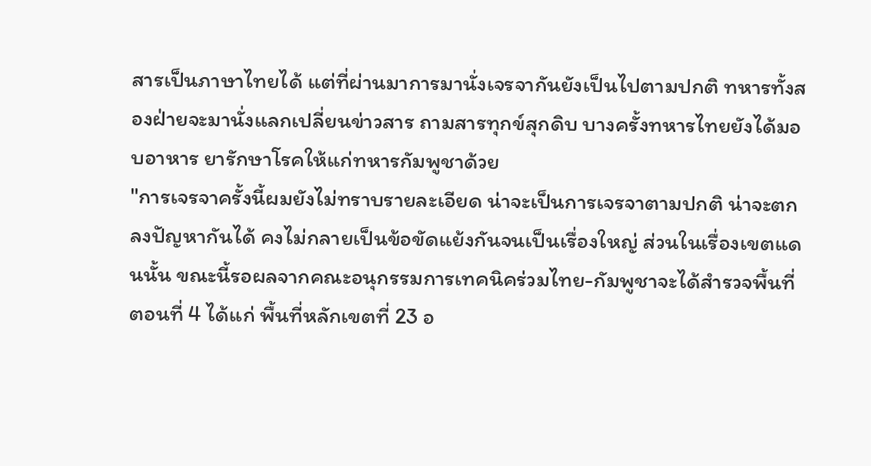สารเป็นภาษาไทยได้ แต่ที่ผ่านมาการมานั่งเจรจากันยังเป็นไปตามปกติ ทหารทั้งสองฝ่ายจะมานั่งแลกเปลี่ยนข่าวสาร ถามสารทุกข์สุกดิบ บางครั้งทหารไทยยังได้มอบอาหาร ยารักษาโรคให้แก่ทหารกัมพูชาด้วย
"การเจรจาครั้งนี้ผมยังไม่ทราบรายละเอียด น่าจะเป็นการเจรจาตามปกติ น่าจะตกลงปัญหากันได้ คงไม่กลายเป็นข้อขัดแย้งกันจนเป็นเรื่องใหญ่ ส่วนในเรื่องเขตแดนนั้น ขณะนี้รอผลจากคณะอนุกรรมการเทคนิคร่วมไทย-กัมพูชาจะได้สำรวจพื้นที่ตอนที่ 4 ได้แก่ พื้นที่หลักเขตที่ 23 อ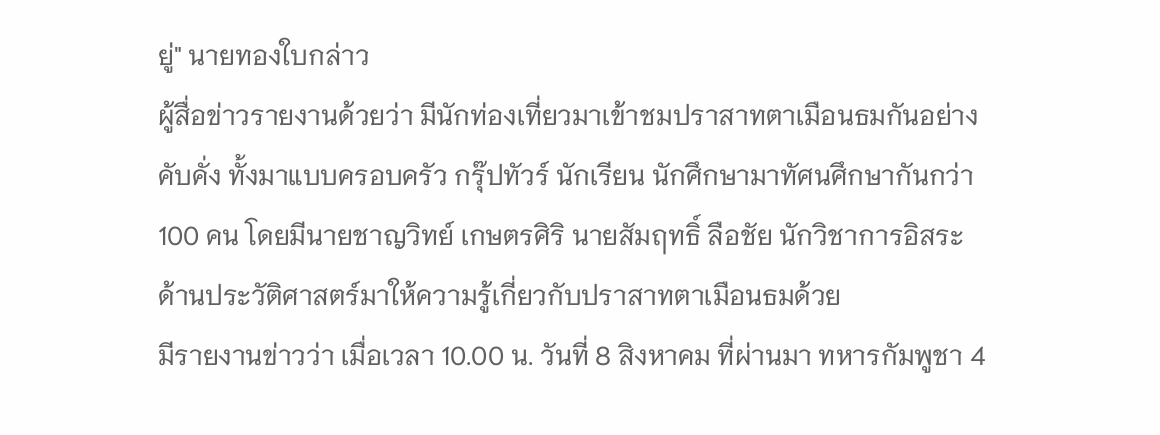ยู่" นายทองใบกล่าว
ผู้สื่อข่าวรายงานด้วยว่า มีนักท่องเที่ยวมาเข้าชมปราสาทตาเมือนธมกันอย่างคับคั่ง ทั้งมาแบบครอบครัว กรุ๊ปทัวร์ นักเรียน นักศึกษามาทัศนศึกษากันกว่า 100 คน โดยมีนายชาญวิทย์ เกษตรศิริ นายสัมฤทธิ์ ลือชัย นักวิชาการอิสระด้านประวัติศาสตร์มาให้ความรู้เกี่ยวกับปราสาทตาเมือนธมด้วย
มีรายงานข่าวว่า เมื่อเวลา 10.00 น. วันที่ 8 สิงหาคม ที่ผ่านมา ทหารกัมพูชา 4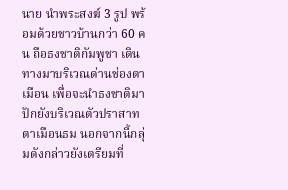นาย นำพระสงฆ์ 3 รูป พร้อมด้วยชาวบ้านกว่า 60 คน ถือธงชาติกัมพูชา เดินทางมาบริเวณด่านช่องตาเมือน เพื่อจะนำธงชาติมาปักยังบริเวณตัวปราสาทตาเมือนธม นอกจากนี้กลุ่มดังกล่าวยังเตรียมที่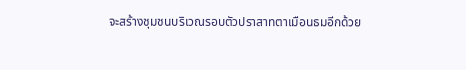จะสร้างชุมชนบริเวณรอบตัวปราสาทตาเมือนธมอีกด้วย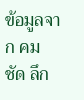ข้อมูลจาก คม ชัด ลึก